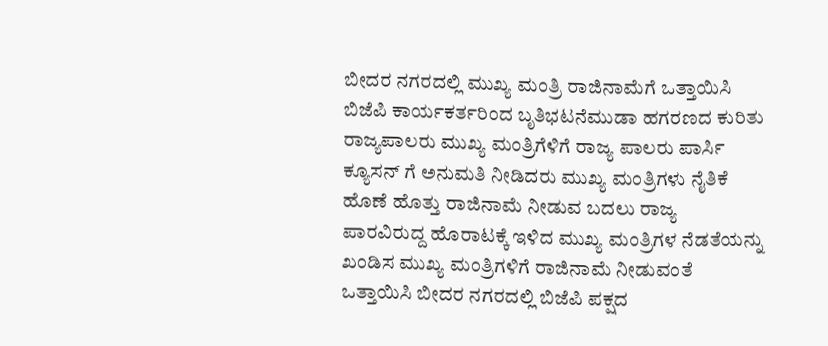ಬೀದರ ನಗರದಲ್ಲಿ ಮುಖ್ಯ ಮಂತ್ರಿ ರಾಜಿನಾಮೆಗೆ ಒತ್ತಾಯಿಸಿ ಬಿಜೆಪಿ ಕಾರ್ಯಕರ್ತರಿಂದ ಬೃತಿಭಟನೆಮುಡಾ ಹಗರಣದ ಕುರಿತು ರಾಜ್ಯಪಾಲರು ಮುಖ್ಯ ಮಂತ್ರಿಗೆಳಿಗೆ ರಾಜ್ಯ ಪಾಲರು ಪಾರ್ಸಿ ಕ್ಯೂಸನ್ ಗೆ ಅನುಮತಿ ನೀಡಿದರು ಮುಖ್ಯ ಮಂತ್ರಿಗಳು ನೈತಿಕೆ ಹೊಣೆ ಹೊತ್ತು ರಾಜಿನಾಮೆ ನೀಡುವ ಬದಲು ರಾಜ್ಯ ಪಾರವಿರುದ್ದ ಹೊರಾಟಕ್ಕೆ ಇಳಿದ ಮುಖ್ಯ ಮಂತ್ರಿಗಳ ನೆಡತೆಯನ್ನು ಖಂಡಿಸ ಮುಖ್ಯ ಮಂತ್ರಿಗಳಿಗೆ ರಾಜಿನಾಮೆ ನೀಡುವಂತೆ ಒತ್ತಾಯಿಸಿ ಬೀದರ ನಗರದಲ್ಲಿ ಬಿಜೆಪಿ ಪಕ್ಷದ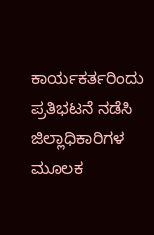ಕಾರ್ಯಕರ್ತರಿಂದು ಪ್ರತಿಭಟನೆ ನಡೆಸಿ ಜಿಲ್ಲಾಧಿಕಾರಿಗಳ ಮೂಲಕ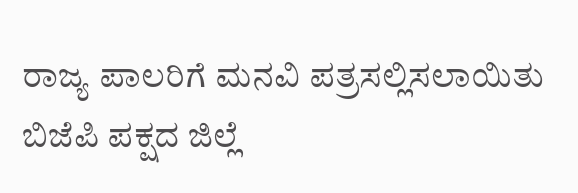ರಾಜ್ಯ ಪಾಲರಿಗೆ ಮನವಿ ಪತ್ರಸಲ್ಲಿಸಲಾಯಿತು
ಬಿಜೆಪಿ ಪಕ್ಷದ ಜಿಲ್ಲೆ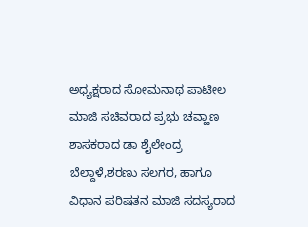ಅಧ್ಯಕ್ಷರಾದ ಸೋಮನಾಥ ಪಾಟೀಲ ಮಾಜಿ ಸಚಿವರಾದ ಪ್ರಭು ಚವ್ಹಾಣ ಶಾಸಕರಾದ ಡಾ ಶೈಲೇಂದ್ರ ಬೆಲ್ದಾಳೆ,ಶರಣು ಸಲಗರ, ಹಾಗೂ ವಿಧಾನ ಪರಿಷತನ ಮಾಜಿ ಸದಸ್ಯರಾದ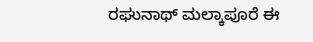ರಘುನಾಥ್ ಮಲ್ಕಾಪೂರೆ ಈ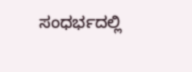ಸಂಧರ್ಭದಲ್ಲಿ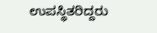ಉಪಸ್ಥಿತರಿದ್ದರು